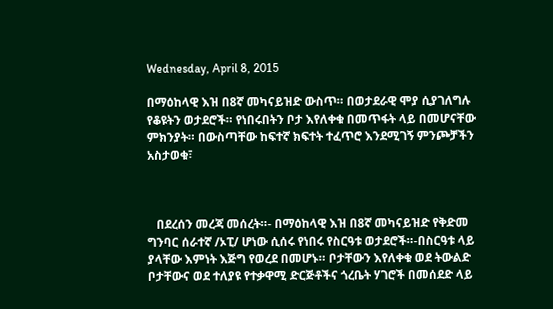Wednesday, April 8, 2015

በማዕከላዊ እዝ በ8ኛ መካናይዝድ ውስጥ። በወታደራዊ ሞያ ሲያገለግሉ የቆዩትን ወታደሮች። የነበሩበትን ቦታ እየለቀቁ በመጥፋት ላይ በመሆናቸው ምክንያት። በውስጣቸው ከፍተኛ ክፍተት ተፈጥሮ እንደሚገኝ ምንጮቻችን አስታወቁ፣



   በደረሰን መረጃ መሰረት።- በማዕከላዊ እዝ በ8ኛ መካናይዝድ የቅድመ ግንባር ሰራተኛ /ኦፒ/ ሆነው ሲሰሩ የነበሩ የስርዓቱ ወታደሮች።-በስርዓቱ ላይ ያላቸው እምነት እጅግ የወረደ በመሆኑ። ቦታቸውን እየለቀቁ ወደ ትውልድ ቦታቸውና ወደ ተለያዩ የተቃዋሚ ድርጅቶችና ጎረቤት ሃገሮች በመሰደድ ላይ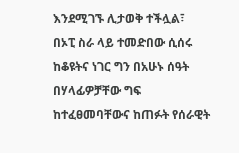እንደሚገኙ ሊታወቅ ተችሏል፣
በኦፒ ስራ ላይ ተመድበው ሲሰሩ ከቆዩትና ነገር ግን በአሁኑ ሰዓት በሃላፊዎቻቸው ግፍ ከተፈፀመባቸውና ከጠፉት የሰራዊት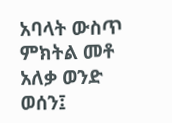አባላት ውስጥ ምክትል መቶ አለቃ ወንድ ወሰን፤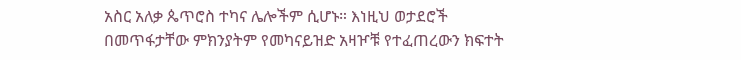አስር አለቃ ጴጥሮስ ተካና ሌሎችም ሲሆኑ። እነዚህ ወታደሮች በመጥፋታቸው ምክንያትም የመካናይዝድ አዛዦቹ የተፈጠረውን ክፍተት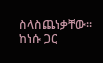ስላስጨነቃቸው። ከነሱ ጋር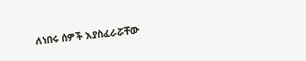ለነበሩ ሰዎች እያስፈራሯቸው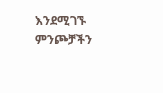እንደሚገኙ ምንጮቻችን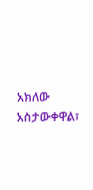አክለው አስታውቀዋል፣